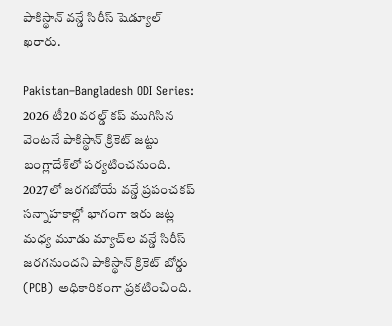పాకిస్థాన్ వన్డే సిరీస్ షెడ్యూల్ ఖరారు.

Pakistan–Bangladesh ODI Series: 2026 టీ20 వరల్డ్ కప్ ముగిసిన వెంటనే పాకిస్థాన్ క్రికెట్ జట్టు బంగ్లాదేశ్‌లో పర్యటించనుంది. 2027లో జరగబోయే వన్డే ప్రపంచకప్ సన్నాహకాల్లో భాగంగా ఇరు జట్ల మధ్య మూడు మ్యాచ్‌ల వన్డే సిరీస్ జరగనుందని పాకిస్థాన్ క్రికెట్ బోర్డు (PCB) అధికారికంగా ప్రకటించింది.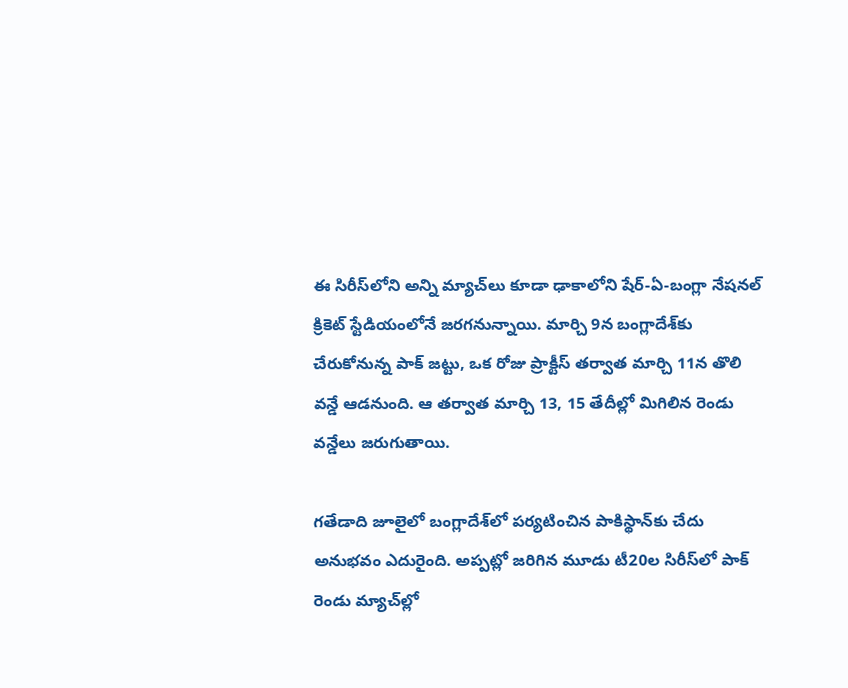ఈ సిరీస్‌లోని అన్ని మ్యాచ్‌లు కూడా ఢాకాలోని షేర్-ఏ-బంగ్లా నేషనల్ క్రికెట్ స్టేడియంలోనే జరగనున్నాయి. మార్చి 9న బంగ్లాదేశ్‌కు చేరుకోనున్న పాక్ జట్టు, ఒక రోజు ప్రాక్టీస్ తర్వాత మార్చి 11న తొలి వన్డే ఆడనుంది. ఆ తర్వాత మార్చి 13, 15 తేదీల్లో మిగిలిన రెండు వన్డేలు జరుగుతాయి.

గతేడాది జూలైలో బంగ్లాదేశ్‌లో పర్యటించిన పాకిస్థాన్‌కు చేదు అనుభవం ఎదురైంది. అప్పట్లో జరిగిన మూడు టీ20ల సిరీస్‌లో పాక్ రెండు మ్యాచ్‌ల్లో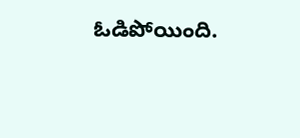ఓడిపోయింది.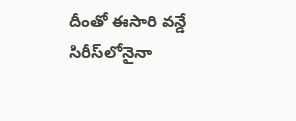దీంతో ఈసారి వన్డే సిరీస్‌లోనైనా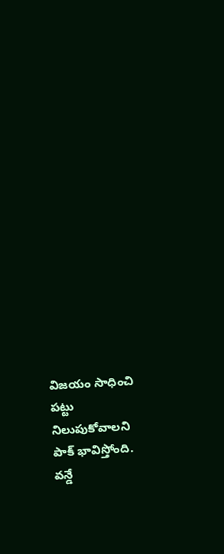విజయం సాధించి పట్టు నిలుపుకోవాలని పాక్ భావిస్తోంది. వన్డే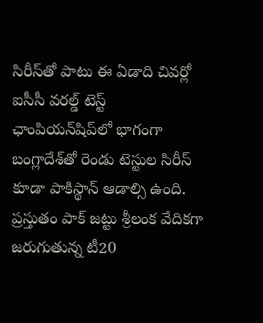సిరీస్‌తో పాటు ఈ ఏడాది చివర్లో ఐసీసీ వరల్డ్ టెస్ట్ ఛాంపియన్‌షిప్‌లో భాగంగా బంగ్లాదేశ్‌తో రెండు టెస్టుల సిరీస్ కూడా పాకిస్థాన్ ఆడాల్సి ఉంది. ప్రస్తుతం పాక్ జట్టు శ్రీలంక వేదికగా జరుగుతున్న టీ20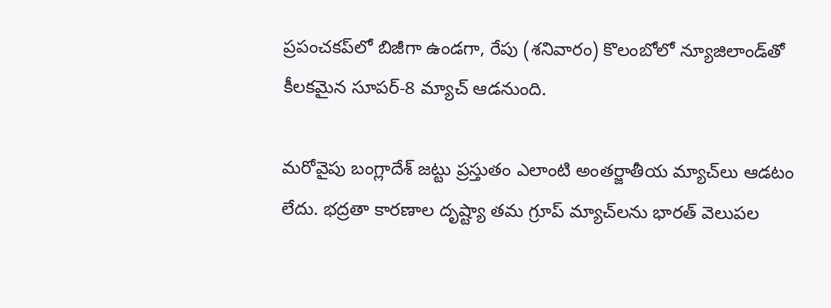ప్రపంచకప్‌లో బిజీగా ఉండగా, రేపు (శనివారం) కొలంబోలో న్యూజిలాండ్‌తో కీలకమైన సూపర్-8 మ్యాచ్ ఆడనుంది.

మరోవైపు బంగ్లాదేశ్ జట్టు ప్రస్తుతం ఎలాంటి అంతర్జాతీయ మ్యాచ్‌లు ఆడటం లేదు. భద్రతా కారణాల దృష్ట్యా తమ గ్రూప్ మ్యాచ్‌లను భారత్ వెలుపల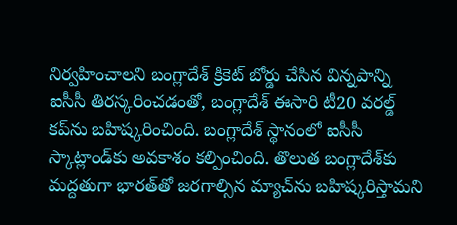నిర్వహించాలని బంగ్లాదేశ్ క్రికెట్ బోర్డు చేసిన విన్నపాన్ని ఐసీసీ తిరస్కరించడంతో, బంగ్లాదేశ్ ఈసారి టీ20 వరల్డ్ కప్‌ను బహిష్కరించింది. బంగ్లాదేశ్ స్థానంలో ఐసీసీ స్కాట్లాండ్‌కు అవకాశం కల్పించింది. తొలుత బంగ్లాదేశ్‌కు మద్దతుగా భారత్‌తో జరగాల్సిన మ్యాచ్‌ను బహిష్కరిస్తామని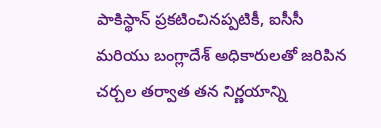పాకిస్థాన్ ప్రకటించినప్పటికీ, ఐసీసీ మరియు బంగ్లాదేశ్ అధికారులతో జరిపిన చర్చల తర్వాత తన నిర్ణయాన్ని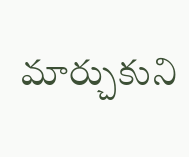మార్చుకుని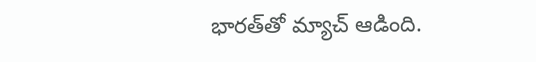భారత్‌తో మ్యాచ్ ఆడింది.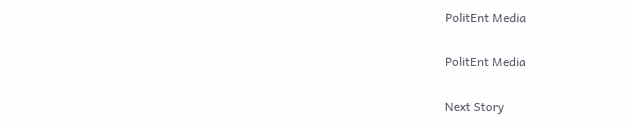PolitEnt Media

PolitEnt Media

Next Story